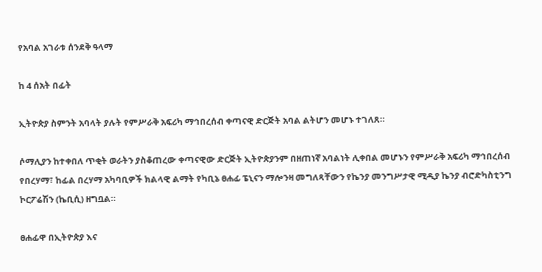የአባል አገራቱ ሰንደቅ ዓላማ

ከ 4 ሰአት በፊት

ኢትዮጵያ ስምንት አባላት ያሉት የምሥራቅ አፍሪካ ማኅበረሰብ ቀጣናዊ ድርጅት አባል ልትሆን መሆኑ ተገለጸ።

ሶማሊያን ከተቀበለ ጥቂት ወራትን ያስቆጠረው ቀጣናዊው ድርጅት ኢትዮጵያንም በዘጠነኛ አባልነት ሊቀበል መሆኑን የምሥራቅ አፍሪካ ማኅበረሰብ የበረሃማ፣ ከፊል በረሃማ አካባቢዎች ክልላዊ ልማት የካቢኔ ፀሐፊ ፔኒናን ማሎንዛ መግለጻቸውን የኬንያ መንግሥታዊ ሚዲያ ኬንያ ብሮድካስቲንግ ኮርፖሬሽን (ኬቢሲ) ዘግቧል።

ፀሐፊዋ በኢትዮጵያ እና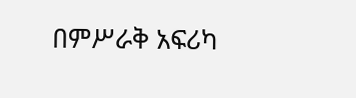በምሥራቅ አፍሪካ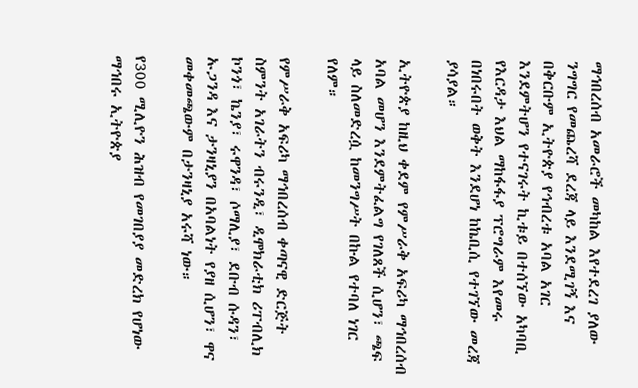ማኅበረሰብ አመራሮች መካከል እየተደረገ ያለው ንግግር የመጨረሻ ደረጃ ላይ እንደሚገኝ እና በቅርቡም ኢትዮጵያ የኅብረቱ አባል አገር እንደምትሆን የተናገሩት ኪቱይ በተሰኘው አካባቢ የእርዳታ እህል ማከፋፋያ ፕሮግራም እየመሩ በነበሩበት ወቅት እንደሆነ ከኬቢሲ የተገኘው መረጃ ያሳያል።

ኢትዮጵያ ከዚህ ቀደም የምሥራቅ አፍሪካ ማኅበረሰብ አባል መሆን እንደምትፈልግ የገለጸች ሲሆን፣ ጫፍ ላይ ስለመድረሷ ከመንግሥት በኩል የተባለ ነገር የለም።

የምሥራቅ አፍሪካ ማኅበረሰብ ቀጣናዊ ድርጅት ስምንት አገራትን ብሩንዲ፣ ዲሞክራቲክ ሪፐብሊክ ኮንጎ፣ ኬንያ፣ ሩዋንዳ፣ ሶማሊያ፣ ደቡብ ሱዳን፣ ኡጋንዳ እና ታንዛኒያን በአባልነት የያዘ ሲሆን፣ ዋና መቀመጫውም በታንዛኒያ አሩሻ ነው።

የ300 ሚሊዮን ሕዝብ የመገበያያ መድረክ የሆነው ማኅበሩ ኢትዮጵያ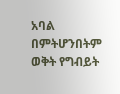አባል በምትሆንበትም ወቅት የግብይት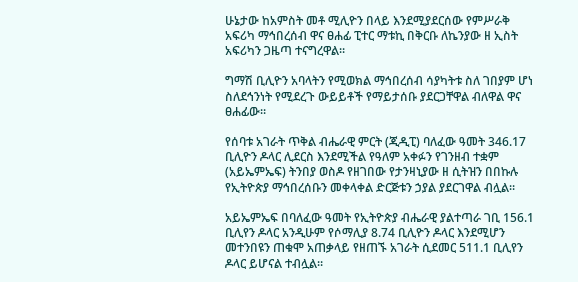ሁኔታው ከአምስት መቶ ሚሊዮን በላይ እንደሚያደርሰው የምሥራቅ አፍሪካ ማኅበረሰብ ዋና ፀሐፊ ፒተር ማቱኪ በቅርቡ ለኬንያው ዘ ኢስት አፍሪካን ጋዜጣ ተናግረዋል።

ግማሽ ቢሊዮን አባላትን የሚወክል ማኅበረሰብ ሳያካትቱ ስለ ገበያም ሆነ ስለደኅንነት የሚደረጉ ውይይቶች የማይታሰቡ ያደርጋቸዋል ብለዋል ዋና ፀሐፊው።

የሰባቱ አገራት ጥቅል ብሔራዊ ምርት (ጂዲፒ) ባለፈው ዓመት 346.17 ቢሊዮን ዶላር ሊደርስ እንደሚችል የዓለም አቀፉን የገንዘብ ተቋም (አይኤምኤፍ) ትንበያ ወስዶ የዘገበው የታንዛኒያው ዘ ሲትዝን በበኩሉ የኢትዮጵያ ማኅበረሰቡን መቀላቀል ድርጅቱን ኃያል ያደርገዋል ብሏል።

አይኤምኤፍ በባለፈው ዓመት የኢትዮጵያ ብሔራዊ ያልተጣራ ገቢ 156.1 ቢሊየን ዶላር አንዲሁም የሶማሊያ 8.74 ቢሊዮን ዶላር እንደሚሆን መተንበዩን ጠቁሞ አጠቃላይ የዘጠኙ አገራት ሲደመር 511.1 ቢሊየን ዶላር ይሆናል ተብሏል።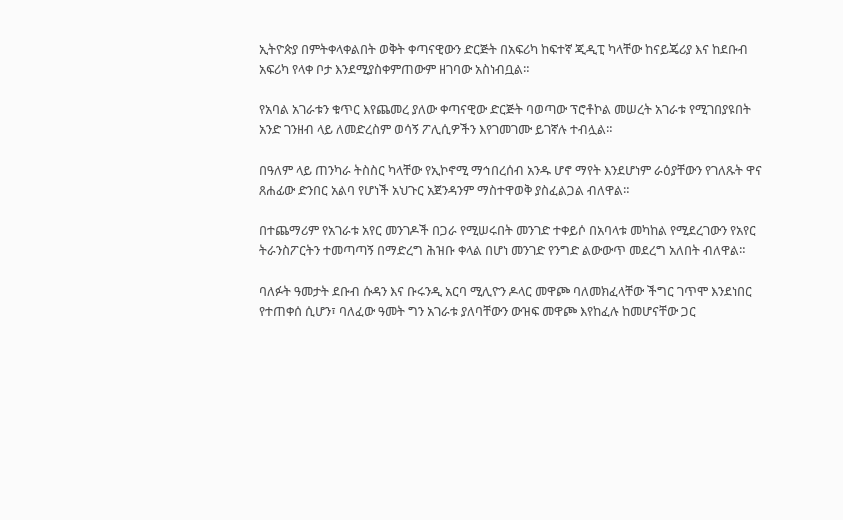ኢትዮጵያ በምትቀላቀልበት ወቅት ቀጣናዊውን ድርጅት በአፍሪካ ከፍተኛ ጂዲፒ ካላቸው ከናይጄሪያ እና ከደቡብ አፍሪካ የላቀ ቦታ እንደሚያስቀምጠውም ዘገባው አስነብቧል።

የአባል አገራቱን ቁጥር እየጨመረ ያለው ቀጣናዊው ድርጅት ባወጣው ፕሮቶኮል መሠረት አገራቱ የሚገበያዩበት አንድ ገንዘብ ላይ ለመድረስም ወሳኝ ፖሊሲዎችን እየገመገሙ ይገኛሉ ተብሏል።

በዓለም ላይ ጠንካራ ትስስር ካላቸው የኢኮኖሚ ማኅበረሰብ አንዱ ሆኖ ማየት እንደሆነም ራዕያቸውን የገለጹት ዋና ጸሐፊው ድንበር አልባ የሆነች አህጉር አጀንዳንም ማስተዋወቅ ያስፈልጋል ብለዋል።

በተጨማሪም የአገራቱ አየር መንገዶች በጋራ የሚሠሩበት መንገድ ተቀይሶ በአባላቱ መካከል የሚደረገውን የአየር ትራንስፖርትን ተመጣጣኝ በማድረግ ሕዝቡ ቀላል በሆነ መንገድ የንግድ ልውውጥ መደረግ አለበት ብለዋል።

ባለፉት ዓመታት ደቡብ ሱዳን እና ቡሩንዲ አርባ ሚሊዮን ዶላር መዋጮ ባለመክፈላቸው ችግር ገጥሞ እንደነበር የተጠቀሰ ሲሆን፣ ባለፈው ዓመት ግን አገራቱ ያለባቸውን ውዝፍ መዋጮ እየከፈሉ ከመሆናቸው ጋር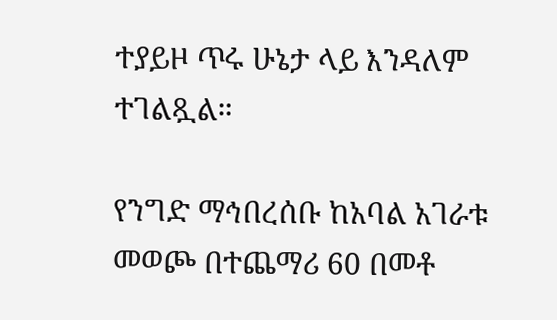ተያይዞ ጥሩ ሁኔታ ላይ እንዳለም ተገልጿል።

የንግድ ማኅበረሰቡ ከአባል አገራቱ መወጮ በተጨማሪ 60 በመቶ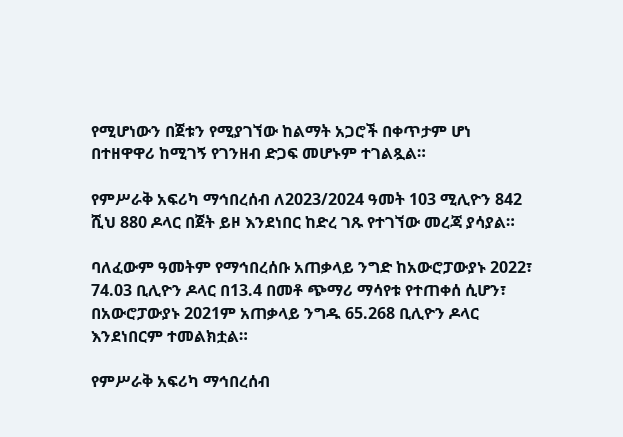የሚሆነውን በጀቱን የሚያገኘው ከልማት አጋሮች በቀጥታም ሆነ በተዘዋዋሪ ከሚገኝ የገንዘብ ድጋፍ መሆኑም ተገልጿል።

የምሥራቅ አፍሪካ ማኅበረሰብ ለ2023/2024 ዓመት 103 ሚሊዮን 842 ሺህ 880 ዶላር በጀት ይዞ እንደነበር ከድረ ገጹ የተገኘው መረጃ ያሳያል።

ባለፈውም ዓመትም የማኅበረሰቡ አጠቃላይ ንግድ ከአውሮፓውያኑ 2022፣ 74.03 ቢሊዮን ዶላር በ13.4 በመቶ ጭማሪ ማሳየቱ የተጠቀሰ ሲሆን፣ በአውሮፓውያኑ 2021ም አጠቃላይ ንግዱ 65.268 ቢሊዮን ዶላር እንደነበርም ተመልክቷል።

የምሥራቅ አፍሪካ ማኅበረሰብ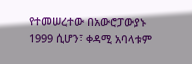የተመሠረተው በአውሮፓውያኑ 1999 ሲሆን፣ ቀዳሚ አባላቱም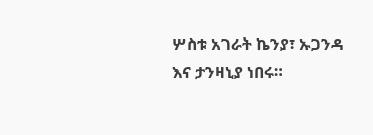ሦስቱ አገራት ኬንያ፣ ኡጋንዳ እና ታንዛኒያ ነበሩ።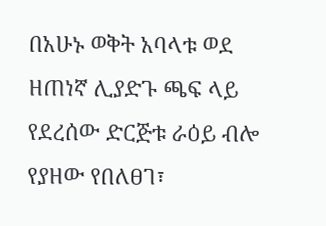በአሁኑ ወቅት አባላቱ ወደ ዘጠነኛ ሊያድጉ ጫፍ ላይ የደረሰው ድርጅቱ ራዕይ ብሎ የያዘው የበለፀገ፣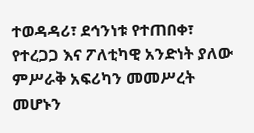ተወዳዳሪ፣ ደኅንነቱ የተጠበቀ፣ የተረጋጋ እና ፖለቲካዊ አንድነት ያለው ምሥራቅ አፍሪካን መመሥረት መሆኑን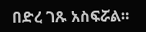በድረ ገጹ አስፍሯል።